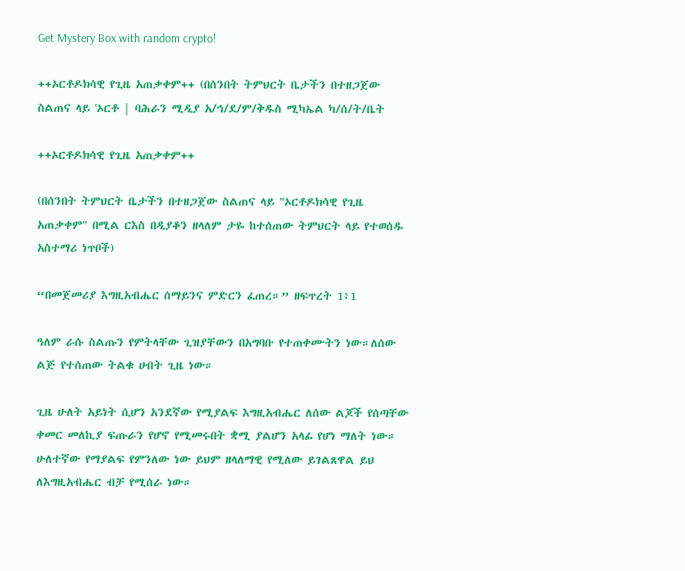Get Mystery Box with random crypto!

++ኦርቶዶክሳዊ የጊዜ አጠቃቀም++ (በሰንበት ትምህርት ቤታችን በተዘጋጀው ስልጠና ላይ 'ኦርቶ | ባሕራን ሚዲያ አ/ኅ/ደ/ም/ቅዱስ ሚካኤል ካ/ሰ/ት/ቤት

++ኦርቶዶክሳዊ የጊዜ አጠቃቀም++

(በሰንበት ትምህርት ቤታችን በተዘጋጀው ስልጠና ላይ "ኦርቶዶክሳዊ የጊዜ አጠቃቀም" በሚል ርእስ በዲያቆን ዘላለም ታዬ ከተሰጠው ትምህርት ላይ የተወሰዱ አስተማሪ ነጥቦች)

“በመጀመሪያ እግዚአብሔር ሰማይንና ምድርን ፈጠረ።” ዘፍጥረት 1፥1

ዓለም ራሱ ስልጡን የምትላቸው ጊዝያቸውን በአግባቡ የተጠቀሙትን ነው።ለሰው ልጅ የተሰጠው ትልቁ ሀብት ጊዜ ነው።

ጊዜ ሁለት አይነት ሲሆን አንደኛው የሚያልፍ እግዚአብሔር ለሰው ልጆች የሰጣቸው ቀመር መለኪያ ፍጡራን የሆኖ የሚመሩበት ቋሚ ያልሆን አላፊ የሆነ ማለት ነው። ሁለተኛው የማያልፍ የምንለው ነው ይህም ዘላለማዊ የሚለው ይገልጸዋል ይህ ለእግዚአብሔር ብቻ የሚሰራ ነው።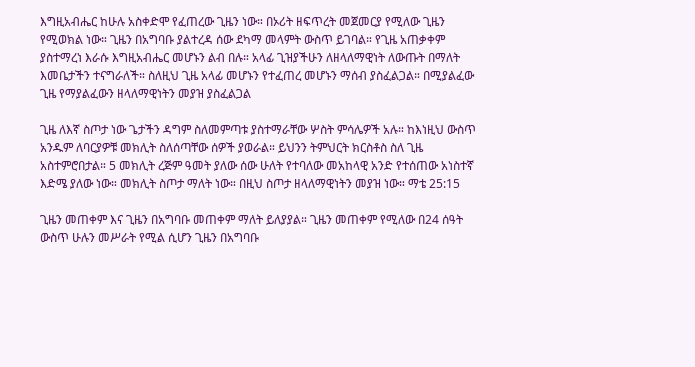እግዚአብሔር ከሁሉ አስቀድሞ የፈጠረው ጊዜን ነው። በኦሪት ዘፍጥረት መጀመርያ የሚለው ጊዜን የሚወክል ነው። ጊዜን በአግባቡ ያልተረዳ ሰው ደካማ መላምት ውስጥ ይገባል። የጊዜ አጠቃቀም ያስተማረነ እራሱ እግዚአብሔር መሆኑን ልብ በሉ። አላፊ ጊዝያችሁን ለዘላለማዊነት ለውጡት በማለት እመቤታችን ተናግራለች። ስለዚህ ጊዜ አላፊ መሆኑን የተፈጠረ መሆኑን ማሰብ ያስፈልጋል። በሚያልፈው ጊዜ የማያልፈውን ዘላለማዊነትን መያዝ ያስፈልጋል

ጊዜ ለእኛ ስጦታ ነው ጌታችን ዳግም ስለመምጣቱ ያስተማራቸው ሦስት ምሳሌዎች አሉ። ከእነዚህ ውስጥ አንዱም ለባርያዎቹ መክሊት ስለሰጣቸው ሰዎች ያወራል። ይህንን ትምህርት ክርስቶስ ስለ ጊዜ አስተምሮበታል። 5 መክሊት ረጅም ዓመት ያለው ሰው ሁለት የተባለው መአከላዊ አንድ የተሰጠው አነስተኛ እድሜ ያለው ነው። መክሊት ስጦታ ማለት ነው። በዚህ ስጦታ ዘላለማዊነትን መያዝ ነው። ማቴ 25:15

ጊዜን መጠቀም እና ጊዜን በአግባቡ መጠቀም ማለት ይለያያል። ጊዜን መጠቀም የሚለው በ24 ሰዓት ውስጥ ሁሉን መሥራት የሚል ሲሆን ጊዜን በአግባቡ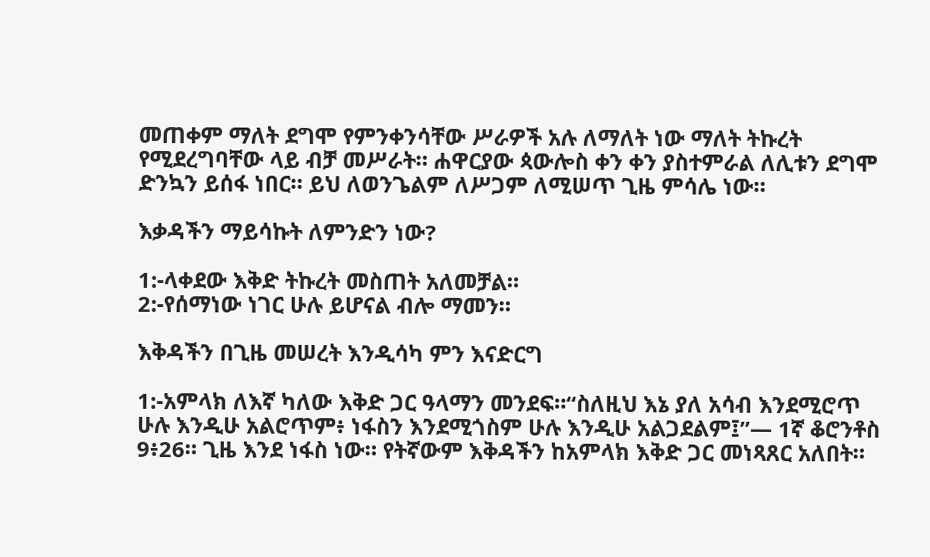መጠቀም ማለት ደግሞ የምንቀንሳቸው ሥራዎች አሉ ለማለት ነው ማለት ትኩረት የሚደረግባቸው ላይ ብቻ መሥራት። ሐዋርያው ጳውሎስ ቀን ቀን ያስተምራል ለሊቱን ደግሞ ድንኳን ይሰፋ ነበር። ይህ ለወንጌልም ለሥጋም ለሚሠጥ ጊዜ ምሳሌ ነው።

እቃዳችን ማይሳኩት ለምንድን ነው?

1:-ላቀደው እቅድ ትኩረት መስጠት አለመቻል።
2:-የሰማነው ነገር ሁሉ ይሆናል ብሎ ማመን።

እቅዳችን በጊዜ መሠረት እንዲሳካ ምን እናድርግ

1:-አምላክ ለእኛ ካለው እቅድ ጋር ዓላማን መንደፍ።“ስለዚህ እኔ ያለ አሳብ እንደሚሮጥ ሁሉ እንዲሁ አልሮጥም፥ ነፋስን እንደሚጎስም ሁሉ እንዲሁ አልጋደልም፤”— 1ኛ ቆሮንቶስ 9፥26። ጊዜ እንደ ነፋስ ነው። የትኛውም እቅዳችን ከአምላክ እቅድ ጋር መነጻጸር አለበት።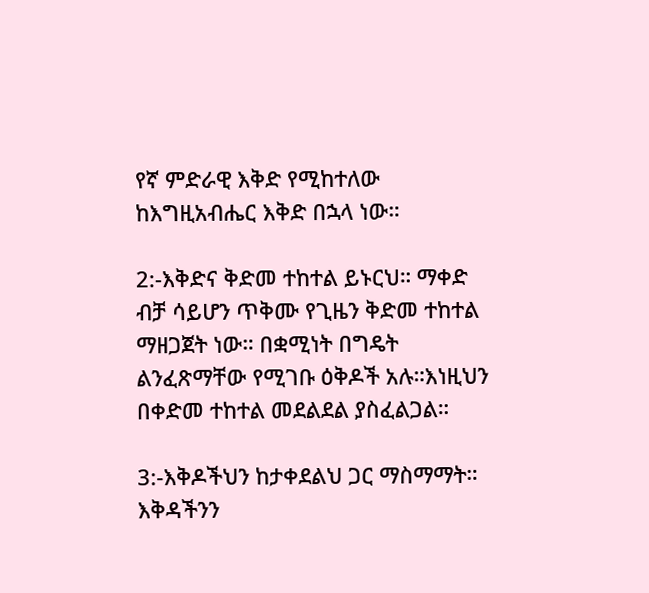የኛ ምድራዊ እቅድ የሚከተለው ከእግዚአብሔር እቅድ በኋላ ነው።

2:-እቅድና ቅድመ ተከተል ይኑርህ። ማቀድ ብቻ ሳይሆን ጥቅሙ የጊዜን ቅድመ ተከተል ማዘጋጀት ነው። በቋሚነት በግዴት ልንፈጽማቸው የሚገቡ ዕቅዶች አሉ።እነዚህን በቀድመ ተከተል መደልደል ያስፈልጋል።

3:-እቅዶችህን ከታቀደልህ ጋር ማስማማት። እቅዳችንን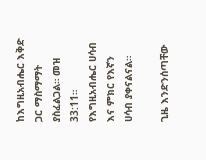ከእግዚአብሔር እቅድ ጋር ማስማማት ያስፈልጋል። መዝ 33:11። የእግዚአብሔር ሀሳብ እና ምክር የእኛን ሀሳብ ያቀናልናል።

ጊዜ እንድንሰጣቸው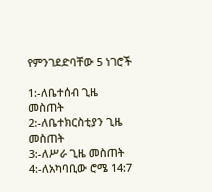የምንገደድባቸው 5 ነገሮች

1:-ለቤተሰብ ጊዜ መስጠት
2:-ለቤተክርስቲያን ጊዜ መስጠት
3:-ለሥራ ጊዜ መስጠት
4:-ለአካባቢው ሮሜ 14:7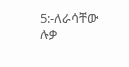5:-ለራሳቸው ሉቃ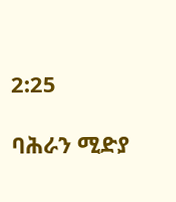2:25

ባሕራን ሚድያ